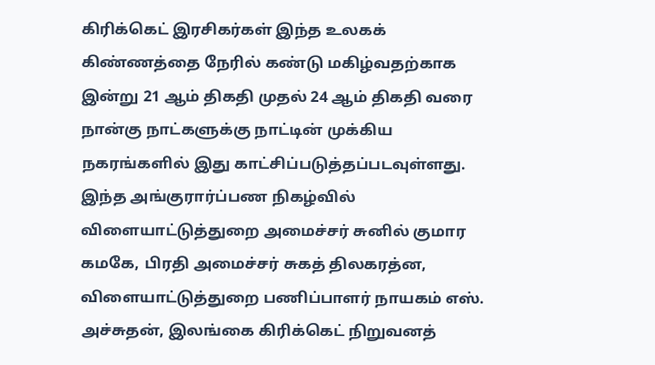கிரிக்கெட் இரசிகர்கள் இந்த உலகக் கிண்ணத்தை நேரில் கண்டு மகிழ்வதற்காக இன்று 21 ஆம் திகதி முதல் 24 ஆம் திகதி வரை நான்கு நாட்களுக்கு நாட்டின் முக்கிய நகரங்களில் இது காட்சிப்படுத்தப்படவுள்ளது.
இந்த அங்குரார்ப்பண நிகழ்வில் விளையாட்டுத்துறை அமைச்சர் சுனில் குமார கமகே, பிரதி அமைச்சர் சுகத் திலகரத்ன, விளையாட்டுத்துறை பணிப்பாளர் நாயகம் எஸ். அச்சுதன், இலங்கை கிரிக்கெட் நிறுவனத்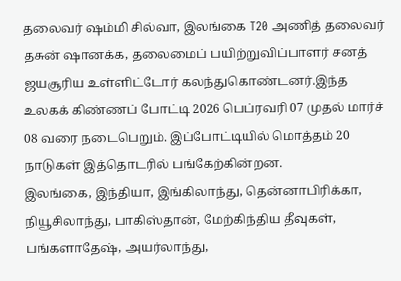தலைவர் ஷம்மி சில்வா, இலங்கை T20 அணித் தலைவர் தசுன் ஷானக்க, தலைமைப் பயிற்றுவிப்பாளர் சனத் ஜயசூரிய உள்ளிட்டோர் கலந்துகொண்டனர்.இந்த உலகக் கிண்ணப் போட்டி 2026 பெப்ரவரி 07 முதல் மார்ச் 08 வரை நடைபெறும். இப்போட்டியில் மொத்தம் 20 நாடுகள் இத்தொடரில் பங்கேற்கின்றன.
இலங்கை, இந்தியா, இங்கிலாந்து, தென்னாபிரிக்கா, நியூசிலாந்து, பாகிஸ்தான், மேற்கிந்திய தீவுகள், பங்களாதேஷ், அயர்லாந்து,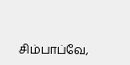சிம்பாப்வே,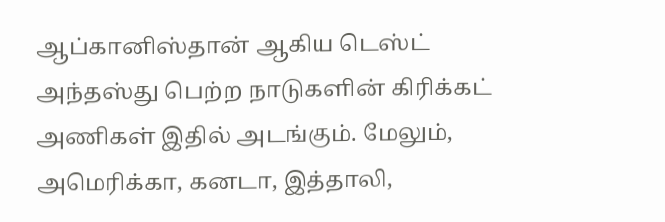ஆப்கானிஸ்தான் ஆகிய டெஸ்ட் அந்தஸ்து பெற்ற நாடுகளின் கிரிக்கட் அணிகள் இதில் அடங்கும். மேலும், அமெரிக்கா, கனடா, இத்தாலி,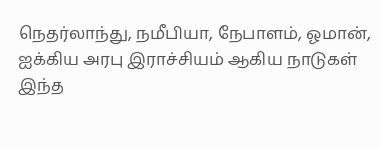நெதர்லாந்து, நமீபியா, நேபாளம், ஓமான், ஐக்கிய அரபு இராச்சியம் ஆகிய நாடுகள் இந்த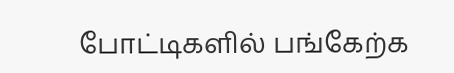போட்டிகளில் பங்கேற்க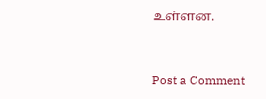உள்ளன.


Post a Comment